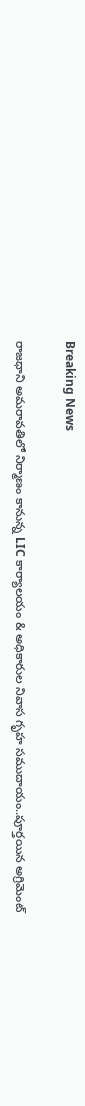Breaking News

రాజధాని అమరావతిలో నిర్మాణం కానున్న LIC కార్యాలయం & అధికారుల నివాస గృహ సముదాయం..పూర్తయిన అగ్రిమెంట్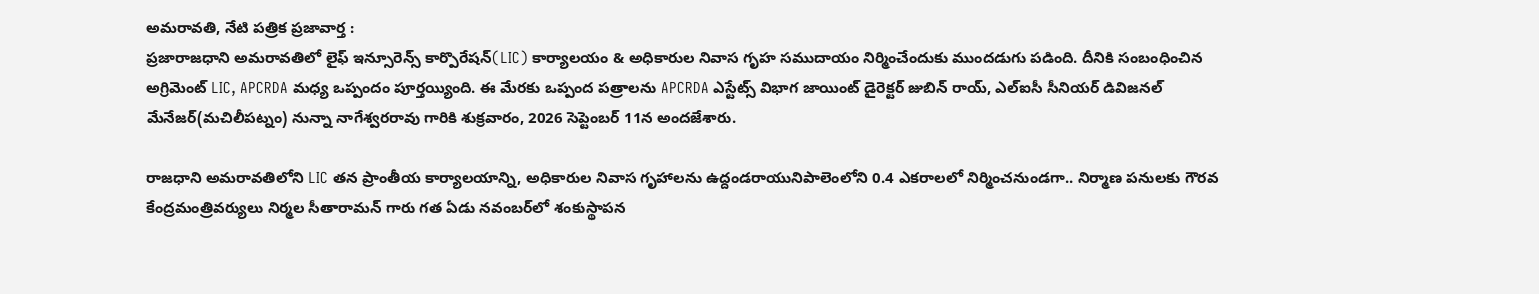అమరావతి, నేటి పత్రిక ప్రజావార్త :
ప్రజారాజధాని అమరావతిలో లైఫ్ ఇన్సూరెన్స్ కార్పొరేషన్(LIC) కార్యాలయం & అధికారుల నివాస గృహ సముదాయం నిర్మించేందుకు ముందడుగు పడింది. దీనికి సంబంధించిన అగ్రిమెంట్ LIC, APCRDA మధ్య ఒప్పందం పూర్తయ్యింది. ఈ మేరకు ఒప్పంద పత్రాలను APCRDA ఎస్టేట్స్ విభాగ జాయింట్ డైరెక్టర్ జుబిన్ రాయ్, ఎల్‌ఐసీ సీనియర్ డివిజనల్ మేనేజర్(మచిలీపట్నం) నున్నా నాగేశ్వరరావు గారికి శుక్రవారం, 2026 సెప్టెంబర్ 11న అందజేశారు.

రాజధాని అమరావతిలోని LIC తన ప్రాంతీయ కార్యాలయాన్ని, అధికారుల నివాస గృహాలను ఉద్దండరాయునిపాలెంలోని 0.4 ఎకరాలలో నిర్మించనుండగా.. నిర్మాణ పనులకు గౌరవ కేంద్రమంత్రివర్యులు నిర్మల సీతారామన్ గారు గత ఏడు నవంబర్‌లో శంకుస్థాపన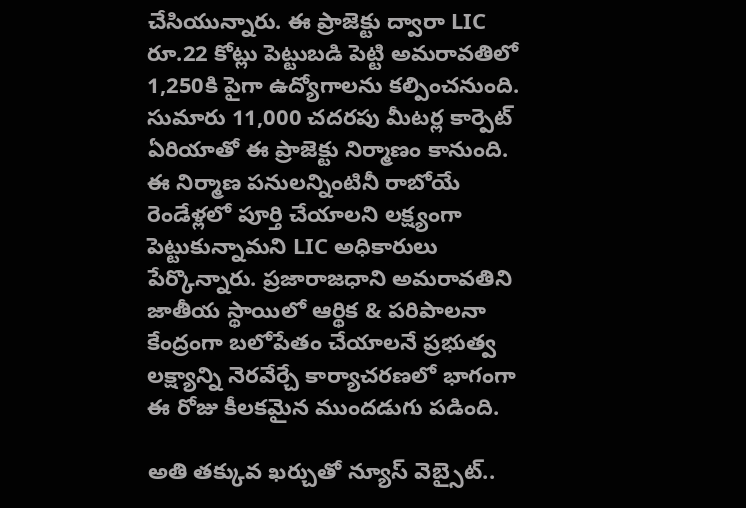చేసియున్నారు. ఈ ప్రాజెక్టు ద్వారా LIC రూ.22 కోట్లు పెట్టుబడి పెట్టి అమరావతిలో 1,250కి పైగా ఉద్యోగాలను కల్పించనుంది. సుమారు 11,000 చదరపు మీటర్ల కార్పెట్ ఏరియాతో ఈ ప్రాజెక్టు నిర్మాణం కానుంది. ఈ నిర్మాణ పనులన్నింటినీ రాబోయే రెండేళ్లలో పూర్తి చేయాలని లక్ష్యంగా పెట్టుకున్నామని LIC అధికారులు పేర్కొన్నారు. ప్రజారాజధాని అమరావతిని జాతీయ స్థాయిలో ఆర్థిక & పరిపాలనా కేంద్రంగా బలోపేతం చేయాలనే ప్రభుత్వ లక్ష్యాన్ని నెరవేర్చే కార్యాచరణలో భాగంగా ఈ రోజు కీలకమైన ముందడుగు పడింది.

అతి తక్కువ ఖర్చుతో న్యూస్ వెబ్సైట్..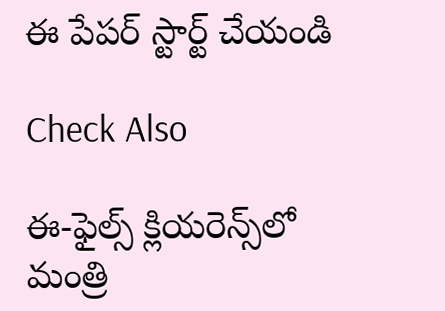ఈ పేపర్ స్టార్ట్ చేయండి

Check Also

ఈ-ఫైల్స్ క్లియరెన్స్‌లో మంత్రి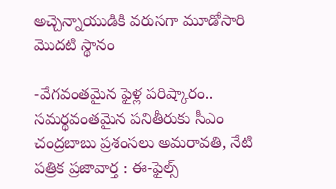అచ్చెన్నాయుడికి వరుసగా మూడోసారి మొదటి స్థానం

-వేగవంతమైన ఫైళ్ల పరిష్కారం.. సమర్థవంతమైన పనితీరుకు సీఎం చంద్రబాబు ప్రశంసలు అమరావతి, నేటి పత్రిక ప్రజావార్త : ఈ-ఫైల్స్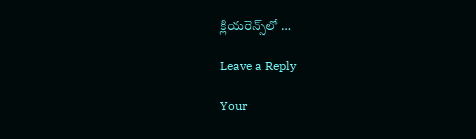క్లియరెన్స్‌లో …

Leave a Reply

Your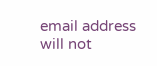email address will not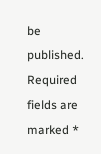be published. Required fields are marked *